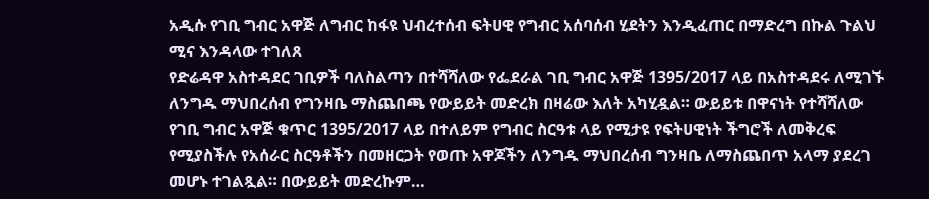አዲሱ የገቢ ግብር አዋጅ ለግብር ከፋዩ ህብረተሰብ ፍትሀዊ የግብር አሰባሰብ ሂደትን እንዲፈጠር በማድረግ በኩል ጉልህ ሚና እንዳላው ተገለጸ
የድሬዳዋ አስተዳደር ገቢዎች ባለስልጣን በተሻሻለው የፌደራል ገቢ ግብር አዋጅ 1395/2017 ላይ በአስተዳደሩ ለሚገኙ ለንግዱ ማህበረሰብ የግንዛቤ ማስጨበጫ የውይይት መድረክ በዛሬው እለት አካሂዷል። ውይይቱ በዋናነት የተሻሻለው የገቢ ግብር አዋጅ ቁጥር 1395/2017 ላይ በተለይም የግብር ስርዓቱ ላይ የሚታዩ የፍትሀዊነት ችግሮች ለመቅረፍ የሚያስችሉ የአሰራር ስርዓቶችን በመዘርጋት የወጡ አዋጆችን ለንግዱ ማህበረሰብ ግንዛቤ ለማስጨበጥ አላማ ያደረገ መሆኑ ተገልጿል። በውይይት መድረኩም…